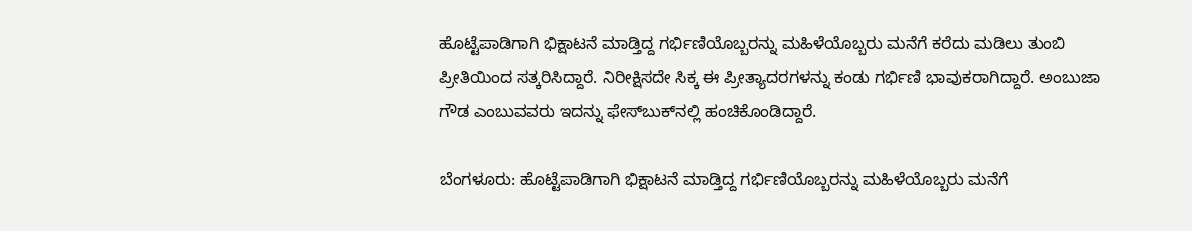ಹೊಟ್ಟೆಪಾಡಿಗಾಗಿ ಭಿಕ್ಷಾಟನೆ ಮಾಡ್ತಿದ್ದ ಗರ್ಭಿಣಿಯೊಬ್ಬರನ್ನು ಮಹಿಳೆಯೊಬ್ಬರು ಮನೆಗೆ ಕರೆದು ಮಡಿಲು ತುಂಬಿ ಪ್ರೀತಿಯಿಂದ ಸತ್ಕರಿಸಿದ್ದಾರೆ. ನಿರೀಕ್ಷಿಸದೇ ಸಿಕ್ಕ ಈ ಪ್ರೀತ್ಯಾದರಗಳನ್ನು ಕಂಡು ಗರ್ಭಿಣಿ ಭಾವುಕರಾಗಿದ್ದಾರೆ. ಅಂಬುಜಾ ಗೌಡ ಎಂಬುವವರು ಇದನ್ನು ಫೇಸ್‌ಬುಕ್‌ನಲ್ಲಿ ಹಂಚಿಕೊಂಡಿದ್ದಾರೆ.

ಬೆಂಗಳೂರು: ಹೊಟ್ಟೆಪಾಡಿಗಾಗಿ ಭಿಕ್ಷಾಟನೆ ಮಾಡ್ತಿದ್ದ ಗರ್ಭಿಣಿಯೊಬ್ಬರನ್ನು ಮಹಿಳೆಯೊಬ್ಬರು ಮನೆಗೆ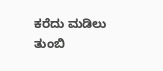ಕರೆದು ಮಡಿಲು ತುಂಬಿ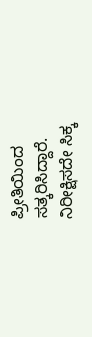ಪ್ರೀತಿಯಿಂದ ಸತ್ಕರಿಸಿದ್ದಾರೆ. ನಿರೀಕ್ಷಿಸದೇ ಸಿಕ್ಕ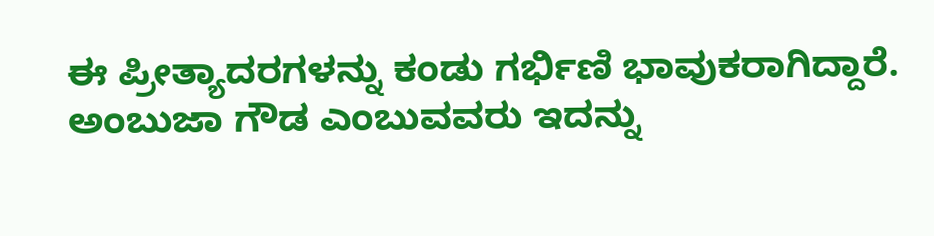ಈ ಪ್ರೀತ್ಯಾದರಗಳನ್ನು ಕಂಡು ಗರ್ಭಿಣಿ ಭಾವುಕರಾಗಿದ್ದಾರೆ. ಅಂಬುಜಾ ಗೌಡ ಎಂಬುವವರು ಇದನ್ನು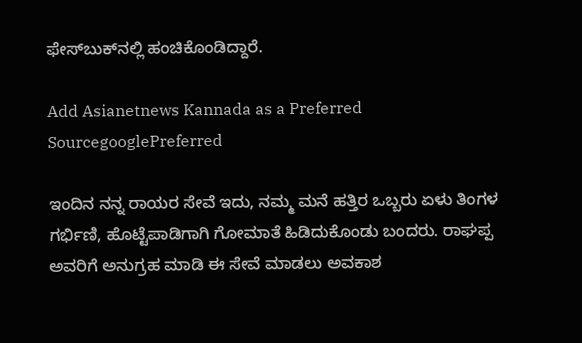ಫೇಸ್‌ಬುಕ್‌ನಲ್ಲಿ ಹಂಚಿಕೊಂಡಿದ್ದಾರೆ.

Add Asianetnews Kannada as a Preferred SourcegooglePreferred

ಇಂದಿನ ನನ್ನ ರಾಯರ ಸೇವೆ ಇದು, ನಮ್ಮ ಮನೆ ಹತ್ತಿರ ಒಬ್ಬರು ಏಳು ತಿಂಗಳ ಗರ್ಭಿಣಿ, ಹೊಟ್ಟೆಪಾಡಿಗಾಗಿ ಗೋಮಾತೆ ಹಿಡಿದುಕೊಂಡು ಬಂದರು. ರಾಘಪ್ಪ ಅವರಿಗೆ ಅನುಗ್ರಹ ಮಾಡಿ ಈ ಸೇವೆ ಮಾಡಲು ಅವಕಾಶ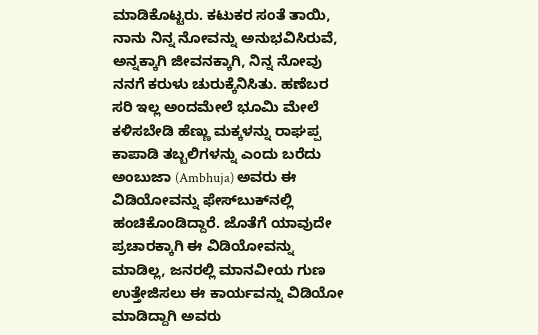ಮಾಡಿಕೊಟ್ಟರು. ಕಟುಕರ ಸಂತೆ ತಾಯಿ, ನಾನು ನಿನ್ನ ನೋವನ್ನು ಅನುಭವಿಸಿರುವೆ, ಅನ್ನಕ್ಕಾಗಿ ಜೀವನಕ್ಕಾಗಿ, ನಿನ್ನ ನೋವು ನನಗೆ ಕರುಳು ಚುರುಕ್ಕೆನಿಸಿತು. ಹಣೆಬರ ಸರಿ ಇಲ್ಲ ಅಂದಮೇಲೆ ಭೂಮಿ ಮೇಲೆ ಕಳಿಸಬೇಡಿ ಹೆಣ್ಣು ಮಕ್ಕಳನ್ನು ರಾಘಪ್ಪ ಕಾಪಾಡಿ ತಬ್ಬಲಿಗಳನ್ನು ಎಂದು ಬರೆದು ಅಂಬುಜಾ (Ambhuja) ಅವರು ಈ ವಿಡಿಯೋವನ್ನು ಫೇಸ್‌ಬುಕ್‌ನಲ್ಲಿ ಹಂಚಿಕೊಂಡಿದ್ದಾರೆ. ಜೊತೆಗೆ ಯಾವುದೇ ಪ್ರಚಾರಕ್ಕಾಗಿ ಈ ವಿಡಿಯೋವನ್ನು ಮಾಡಿಲ್ಲ, ಜನರಲ್ಲಿ ಮಾನವೀಯ ಗುಣ ಉತ್ತೇಜಿಸಲು ಈ ಕಾರ್ಯವನ್ನು ವಿಡಿಯೋ ಮಾಡಿದ್ದಾಗಿ ಅವರು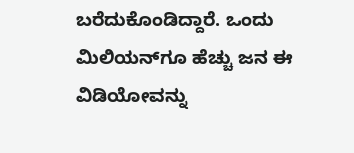ಬರೆದುಕೊಂಡಿದ್ದಾರೆ. ಒಂದು ಮಿಲಿಯನ್‌ಗೂ ಹೆಚ್ಚು ಜನ ಈ ವಿಡಿಯೋವನ್ನು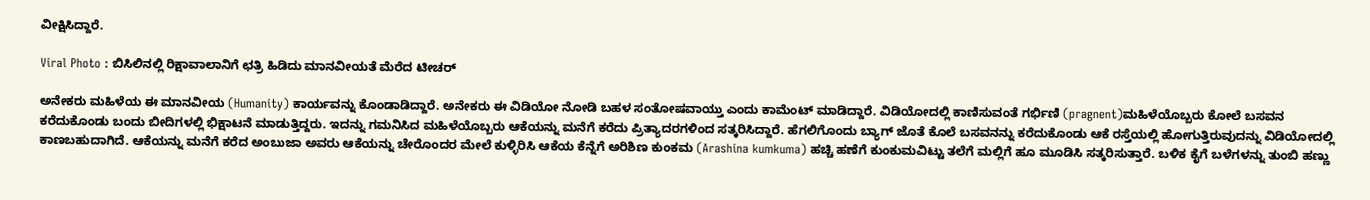ವೀಕ್ಷಿಸಿದ್ದಾರೆ.

Viral Photo : ಬಿಸಿಲಿನಲ್ಲಿ ರಿಕ್ಷಾವಾಲಾನಿಗೆ ಛತ್ರಿ ಹಿಡಿದು ಮಾನವೀಯತೆ ಮೆರೆದ ಟೀಚರ್

ಅನೇಕರು ಮಹಿಳೆಯ ಈ ಮಾನವೀಯ (Humanity) ಕಾರ್ಯವನ್ನು ಕೊಂಡಾಡಿದ್ದಾರೆ. ಅನೇಕರು ಈ ವಿಡಿಯೋ ನೋಡಿ ಬಹಳ ಸಂತೋಷವಾಯ್ತು ಎಂದು ಕಾಮೆಂಟ್ ಮಾಡಿದ್ದಾರೆ. ವಿಡಿಯೋದಲ್ಲಿ ಕಾಣಿಸುವಂತೆ ಗರ್ಭಿಣಿ (pragnent)ಮಹಿಳೆಯೊಬ್ಬರು ಕೋಲೆ ಬಸವನ ಕರೆದುಕೊಂಡು ಬಂದು ಬೀದಿಗಳಲ್ಲಿ ಭಿಕ್ಷಾಟನೆ ಮಾಡುತ್ತಿದ್ದರು. ಇದನ್ನು ಗಮನಿಸಿದ ಮಹಿಳೆಯೊಬ್ಬರು ಆಕೆಯನ್ನು ಮನೆಗೆ ಕರೆದು ಪ್ರಿತ್ಯಾದರಗಳಿಂದ ಸತ್ಕರಿಸಿದ್ದಾರೆ. ಹೆಗಲಿಗೊಂದು ಬ್ಯಾಗ್ ಜೊತೆ ಕೊಲೆ ಬಸವನನ್ನು ಕರೆದುಕೊಂಡು ಆಕೆ ರಸ್ತೆಯಲ್ಲಿ ಹೋಗುತ್ತಿರುವುದನ್ನು ವಿಡಿಯೋದಲ್ಲಿ ಕಾಣಬಹುದಾಗಿದೆ. ಆಕೆಯನ್ನು ಮನೆಗೆ ಕರೆದ ಅಂಬುಜಾ ಅವರು ಆಕೆಯನ್ನು ಚೇರೊಂದರ ಮೇಲೆ ಕುಳ್ಳಿರಿಸಿ ಆಕೆಯ ಕೆನ್ನೆಗೆ ಅರಿಶಿಣ ಕುಂಕಮ (Arashina kumkuma) ಹಚ್ಚಿ ಹಣೆಗೆ ಕುಂಕುಮವಿಟ್ಟು ತಲೆಗೆ ಮಲ್ಲಿಗೆ ಹೂ ಮೂಡಿಸಿ ಸತ್ಕರಿಸುತ್ತಾರೆ. ಬಳಿಕ ಕೈಗೆ ಬಳೆಗಳನ್ನು ತುಂಬಿ ಹಣ್ಣು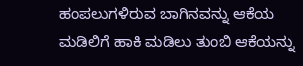ಹಂಪಲುಗಳಿರುವ ಬಾಗಿನವನ್ನು ಆಕೆಯ ಮಡಿಲಿಗೆ ಹಾಕಿ ಮಡಿಲು ತುಂಬಿ ಆಕೆಯನ್ನು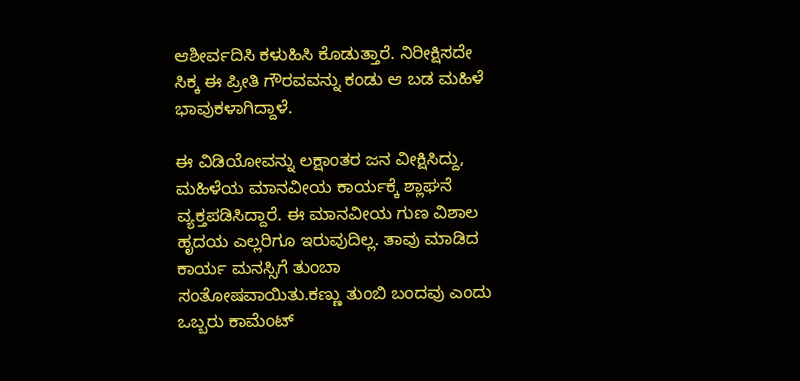ಆಶೀರ್ವದಿಸಿ ಕಳುಹಿಸಿ ಕೊಡುತ್ತಾರೆ. ನಿರೀಕ್ಷಿಸದೇ ಸಿಕ್ಕ ಈ ಪ್ರೀತಿ ಗೌರವವನ್ನು ಕಂಡು ಆ ಬಡ ಮಹಿಳೆ ಭಾವುಕಳಾಗಿದ್ದಾಳೆ.

ಈ ವಿಡಿಯೋವನ್ನು ಲಕ್ಷಾಂತರ ಜನ ವೀಕ್ಷಿಸಿದ್ದು, ಮಹಿಳೆಯ ಮಾನವೀಯ ಕಾರ್ಯಕ್ಕೆ ಶ್ಲಾಘನೆ ವ್ಯಕ್ತಪಡಿಸಿದ್ದಾರೆ. ಈ ಮಾನವೀಯ ಗುಣ ವಿಶಾಲ ಹೃದಯ ಎಲ್ಲರಿಗೂ ಇರುವುದಿಲ್ಲ. ತಾವು ಮಾಡಿದ ಕಾರ್ಯ ಮನಸ್ಸಿಗೆ ತುಂಬಾ ಸಂತೋಷವಾಯಿತು.ಕಣ್ಣು ತುಂಬಿ ಬಂದವು ಎಂದು ಒಬ್ಬರು ಕಾಮೆಂಟ್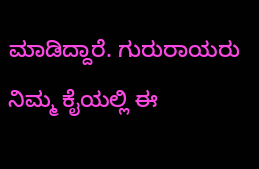ಮಾಡಿದ್ದಾರೆ. ಗುರುರಾಯರು ನಿಮ್ಮ ಕೈಯಲ್ಲಿ ಈ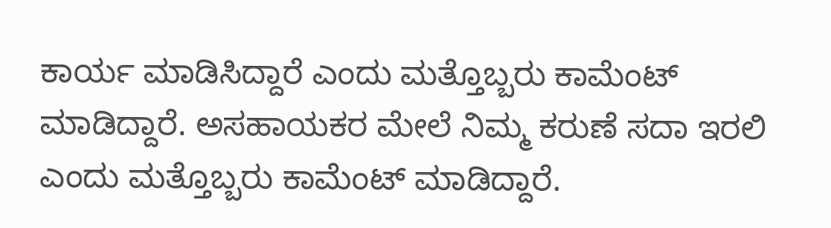ಕಾರ್ಯ ಮಾಡಿಸಿದ್ದಾರೆ ಎಂದು ಮತ್ತೊಬ್ಬರು ಕಾಮೆಂಟ್ ಮಾಡಿದ್ದಾರೆ. ಅಸಹಾಯಕರ ಮೇಲೆ ನಿಮ್ಮ ಕರುಣೆ ಸದಾ ಇರಲಿ ಎಂದು ಮತ್ತೊಬ್ಬರು ಕಾಮೆಂಟ್ ಮಾಡಿದ್ದಾರೆ.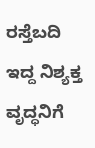ರಸ್ತೆಬದಿ ಇದ್ದ ನಿಶ್ಯಕ್ತ ವೃದ್ಧನಿಗೆ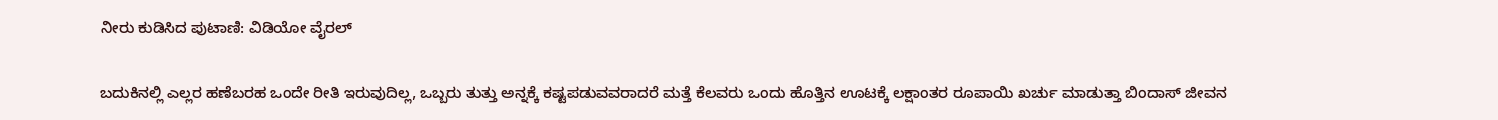ನೀರು ಕುಡಿಸಿದ ಪುಟಾಣಿ: ವಿಡಿಯೋ ವೈರಲ್‌

ಬದುಕಿನಲ್ಲಿ ಎಲ್ಲರ ಹಣೆಬರಹ ಒಂದೇ ರೀತಿ ಇರುವುದಿಲ್ಲ, ಒಬ್ಬರು ತುತ್ತು ಅನ್ನಕ್ಕೆ ಕಷ್ಟಪಡುವವರಾದರೆ ಮತ್ತೆ ಕೆಲವರು ಒಂದು ಹೊತ್ತಿನ ಊಟಕ್ಕೆ ಲಕ್ಷಾಂತರ ರೂಪಾಯಿ ಖರ್ಚು ಮಾಡುತ್ತಾ ಬಿಂದಾಸ್ ಜೀವನ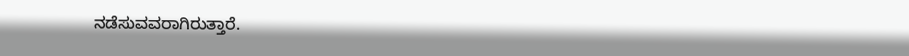ನಡೆಸುವವರಾಗಿರುತ್ತಾರೆ.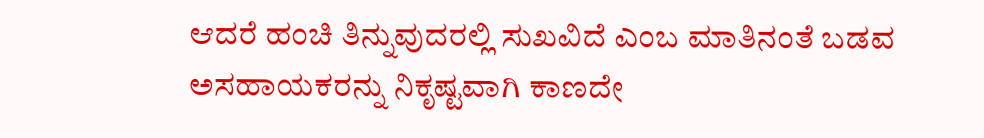ಆದರೆ ಹಂಚಿ ತಿನ್ನುವುದರಲ್ಲಿ ಸುಖವಿದೆ ಎಂಬ ಮಾತಿನಂತೆ ಬಡವ ಅಸಹಾಯಕರನ್ನು ನಿಕೃಷ್ಟವಾಗಿ ಕಾಣದೇ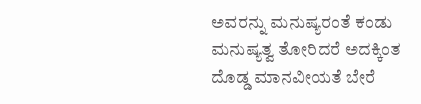ಅವರನ್ನು ಮನುಷ್ಯರಂತೆ ಕಂಡು ಮನುಷ್ಯತ್ವ ತೋರಿದರೆ ಅದಕ್ಕಿಂತ ದೊಡ್ಡ ಮಾನವೀಯತೆ ಬೇರೆ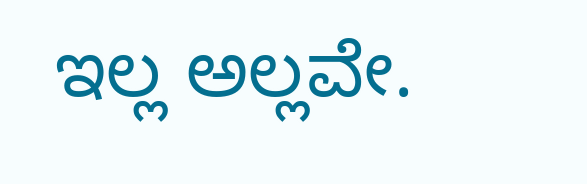ಇಲ್ಲ ಅಲ್ಲವೇ.